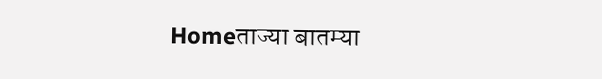Homeताज्या बातम्या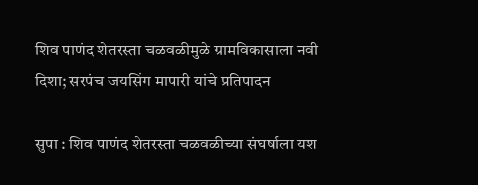शिव पाणंद शेतरस्ता चळवळीमुळे ग्रामविकासाला नवी दिशा; सरपंच जयसिंग मापारी यांचे प्रतिपादन

सुपा : शिव पाणंद शेतरस्ता चळवळीच्या संघर्षाला यश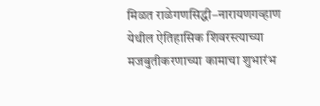मिळत राळेगणसिद्धी–नारायणगव्हाण येथील ऐतिहासिक शिवरस्त्याच्या मजबुतीकरणाच्या कामाचा शुभारंभ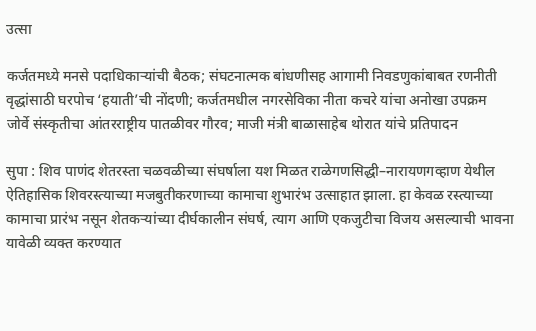उत्सा

कर्जतमध्ये मनसे पदाधिकाऱ्यांची बैठक; संघटनात्मक बांधणीसह आगामी निवडणुकांबाबत रणनीती
वृद्धांसाठी घरपोच ‘हयाती’ची नोंदणी; कर्जतमधील नगरसेविका नीता कचरे यांचा अनोखा उपक्रम
जोर्वे संस्कृतीचा आंतरराष्ट्रीय पातळीवर गौरव; माजी मंत्री बाळासाहेब थोरात यांचे प्रतिपादन

सुपा : शिव पाणंद शेतरस्ता चळवळीच्या संघर्षाला यश मिळत राळेगणसिद्धी–नारायणगव्हाण येथील ऐतिहासिक शिवरस्त्याच्या मजबुतीकरणाच्या कामाचा शुभारंभ उत्साहात झाला. हा केवळ रस्त्याच्या कामाचा प्रारंभ नसून शेतकऱ्यांच्या दीर्घकालीन संघर्ष, त्याग आणि एकजुटीचा विजय असल्याची भावना यावेळी व्यक्त करण्यात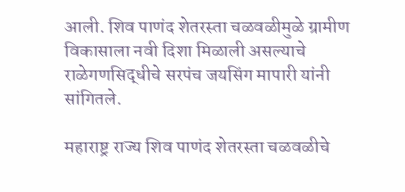आली. शिव पाणंद शेतरस्ता चळवळीमुळे ग्रामीण विकासाला नवी दिशा मिळाली असल्याचे राळेगणसिद्धीचे सरपंच जयसिंग मापारी यांनी सांगितले.

महाराष्ट्र राज्य शिव पाणंद शेतरस्ता चळवळीचे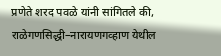प्रणेते शरद पवळे यांनी सांगितले की, राळेगणसिद्धी–नारायणगव्हाण येथील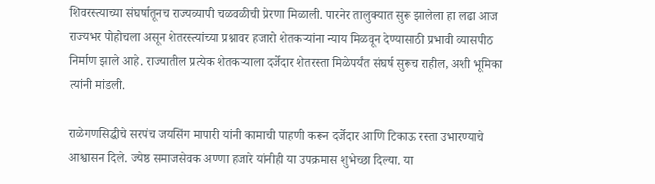शिवरस्त्याच्या संघर्षातूनच राज्यव्यापी चळवळीची प्रेरणा मिळाली. पारनेर तालुक्यात सुरू झालेला हा लढा आज राज्यभर पोहोचला असून शेतरस्त्यांच्या प्रश्नावर हजारो शेतकऱ्यांना न्याय मिळवून देण्यासाठी प्रभावी व्यासपीठ निर्माण झाले आहे. राज्यातील प्रत्येक शेतकऱ्याला दर्जेदार शेतरस्ता मिळेपर्यंत संघर्ष सुरूच राहील, अशी भूमिका त्यांनी मांडली.

राळेगणसिद्धीचे सरपंच जयसिंग मापारी यांनी कामाची पाहणी करून दर्जेदार आणि टिकाऊ रस्ता उभारण्याचे आश्वासन दिले. ज्येष्ठ समाजसेवक अण्णा हजारे यांनीही या उपक्रमास शुभेच्छा दिल्या. या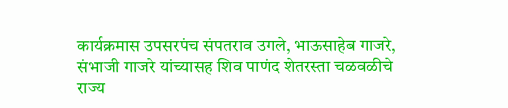कार्यक्रमास उपसरपंच संपतराव उगले, भाऊसाहेब गाजरे, संभाजी गाजरे यांच्यासह शिव पाणंद शेतरस्ता चळवळीचे राज्य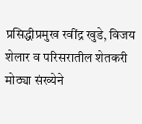प्रसिद्धीप्रमुख रवींद्र खुडे, विजय शेलार व परिसरातील शेतकरी मोठ्या संख्येने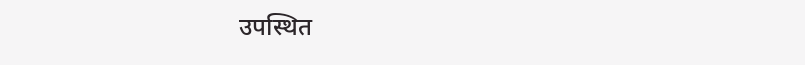उपस्थित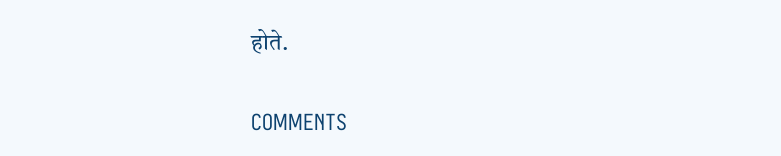होते.

COMMENTS